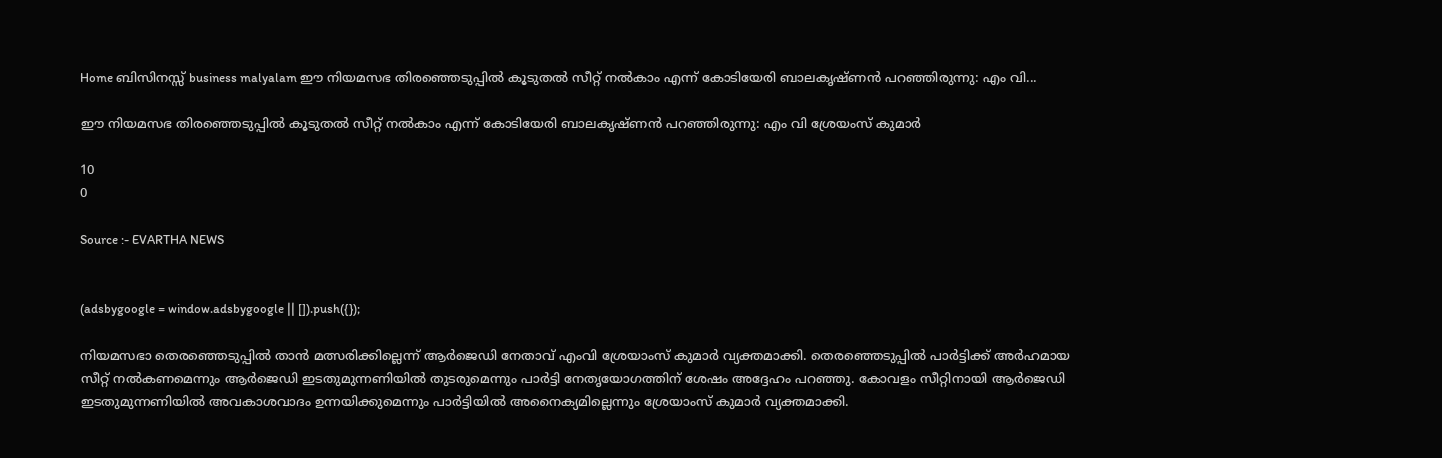Home ബിസിനസ്സ് business malyalam ഈ നിയമസഭ തിരഞ്ഞെടുപ്പിൽ കൂടുതൽ സീറ്റ്‌ നൽകാം എന്ന് കോടിയേരി ബാലകൃഷ്ണൻ പറഞ്ഞിരുന്നു: എം വി...

ഈ നിയമസഭ തിരഞ്ഞെടുപ്പിൽ കൂടുതൽ സീറ്റ്‌ നൽകാം എന്ന് കോടിയേരി ബാലകൃഷ്ണൻ പറഞ്ഞിരുന്നു: എം വി ശ്രേയംസ് കുമാര്‍

10
0

Source :- EVARTHA NEWS


(adsbygoogle = window.adsbygoogle || []).push({});

നിയമസഭാ തെരഞ്ഞെടുപ്പിൽ താൻ മത്സരിക്കില്ലെന്ന് ആർജെഡി നേതാവ് എംവി ശ്രേയാംസ് കുമാർ വ്യക്തമാക്കി. തെരഞ്ഞെടുപ്പിൽ പാർട്ടിക്ക് അർഹമായ സീറ്റ് നൽകണമെന്നും ആർജെഡി ഇടതുമുന്നണിയിൽ തുടരുമെന്നും പാർട്ടി നേതൃയോഗത്തിന് ശേഷം അദ്ദേഹം പറഞ്ഞു. കോവളം സീറ്റിനായി ആർജെഡി ഇടതുമുന്നണിയിൽ അവകാശവാദം ഉന്നയിക്കുമെന്നും പാർട്ടിയിൽ അനൈക്യമില്ലെന്നും ശ്രേയാംസ് കുമാർ വ്യക്തമാക്കി.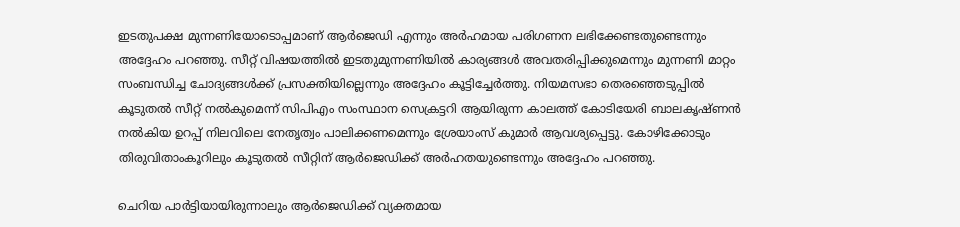ഇടതുപക്ഷ മുന്നണിയോടൊപ്പമാണ് ആർജെഡി എന്നും അർഹമായ പരിഗണന ലഭിക്കേണ്ടതുണ്ടെന്നും അദ്ദേഹം പറഞ്ഞു. സീറ്റ് വിഷയത്തിൽ ഇടതുമുന്നണിയിൽ കാര്യങ്ങൾ അവതരിപ്പിക്കുമെന്നും മുന്നണി മാറ്റം സംബന്ധിച്ച ചോദ്യങ്ങൾക്ക് പ്രസക്തിയില്ലെന്നും അദ്ദേഹം കൂട്ടിച്ചേർത്തു. നിയമസഭാ തെരഞ്ഞെടുപ്പിൽ കൂടുതൽ സീറ്റ് നൽകുമെന്ന് സിപിഎം സംസ്ഥാന സെക്രട്ടറി ആയിരുന്ന കാലത്ത് കോടിയേരി ബാലകൃഷ്ണൻ നൽകിയ ഉറപ്പ് നിലവിലെ നേതൃത്വം പാലിക്കണമെന്നും ശ്രേയാംസ് കുമാർ ആവശ്യപ്പെട്ടു. കോഴിക്കോടും തിരുവിതാംകൂറിലും കൂടുതൽ സീറ്റിന് ആർജെഡിക്ക് അർഹതയുണ്ടെന്നും അദ്ദേഹം പറഞ്ഞു.

ചെറിയ പാർട്ടിയായിരുന്നാലും ആർജെഡിക്ക് വ്യക്തമായ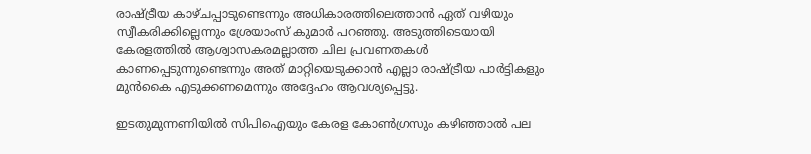രാഷ്ട്രീയ കാഴ്ചപ്പാടുണ്ടെന്നും അധികാരത്തിലെത്താൻ ഏത് വഴിയും സ്വീകരിക്കില്ലെന്നും ശ്രേയാംസ് കുമാർ പറഞ്ഞു. അടുത്തിടെയായി കേരളത്തിൽ ആശ്വാസകരമല്ലാത്ത ചില പ്രവണതകൾ കാണപ്പെടുന്നുണ്ടെന്നും അത് മാറ്റിയെടുക്കാൻ എല്ലാ രാഷ്ട്രീയ പാർട്ടികളും മുൻകൈ എടുക്കണമെന്നും അദ്ദേഹം ആവശ്യപ്പെട്ടു.

ഇടതുമുന്നണിയിൽ സിപിഐയും കേരള കോൺഗ്രസും കഴിഞ്ഞാൽ പല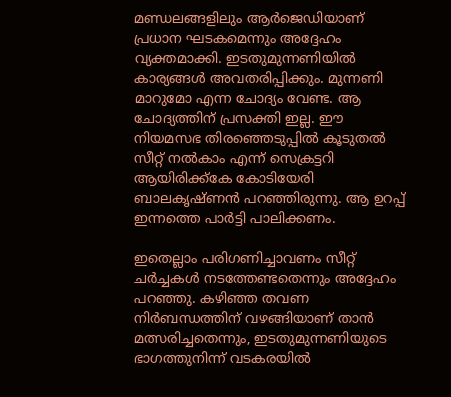മണ്ഡലങ്ങളിലും ആർജെഡിയാണ് പ്രധാന ഘടകമെന്നും അദ്ദേഹം വ്യക്തമാക്കി. ഇടതുമുന്നണിയിൽ കാര്യങ്ങൾ അവതരിപ്പിക്കും. മുന്നണി മാറുമോ എന്ന ചോദ്യം വേണ്ട. ആ ചോദ്യത്തിന് പ്രസക്തി ഇല്ല. ഈ നിയമസഭ തിരഞ്ഞെടുപ്പിൽ കൂടുതൽ സീറ്റ്‌ നൽകാം എന്ന് സെക്രട്ടറി ആയിരിക്ക്കേ കോടിയേരി ബാലകൃഷ്ണൻ പറഞ്ഞിരുന്നു. ആ ഉറപ്പ് ഇന്നത്തെ പാർട്ടി പാലിക്കണം.

ഇതെല്ലാം പരിഗണിച്ചാവണം സീറ്റ് ചർച്ചകൾ നടത്തേണ്ടതെന്നും അദ്ദേഹം പറഞ്ഞു. കഴിഞ്ഞ തവണ നിർബന്ധത്തിന് വഴങ്ങിയാണ് താൻ മത്സരിച്ചതെന്നും, ഇടതുമുന്നണിയുടെ ഭാഗത്തുനിന്ന് വടകരയിൽ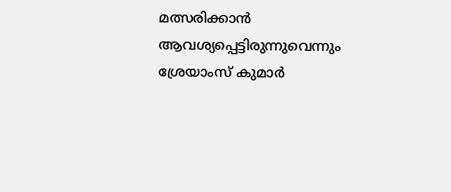മത്സരിക്കാൻ ആവശ്യപ്പെട്ടിരുന്നുവെന്നും ശ്രേയാംസ് കുമാർ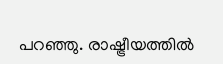പറഞ്ഞു. രാഷ്ട്രീയത്തിൽ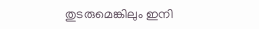തുടരുമെങ്കിലും ഇനി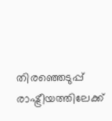തിരഞ്ഞെടുപ്പ് രാഷ്ട്രീയത്തിലേക്ക്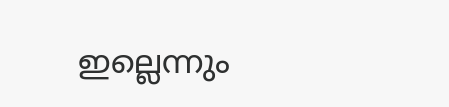ഇല്ലെന്നും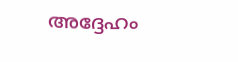അദ്ദേഹം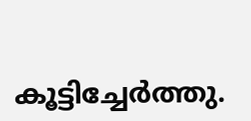കൂട്ടിച്ചേർത്തു.